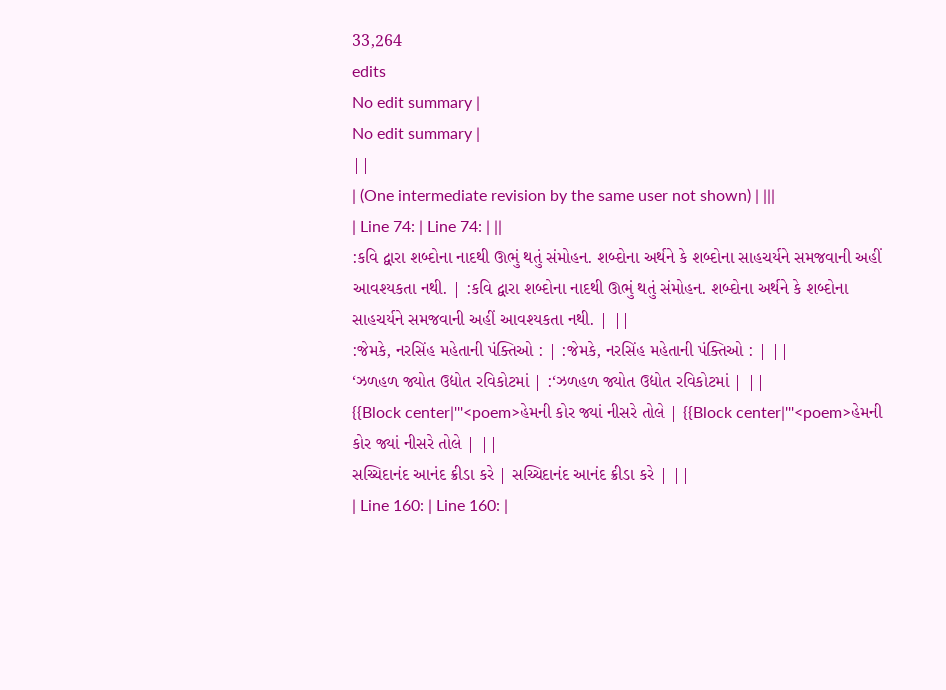33,264
edits
No edit summary |
No edit summary |
||
| (One intermediate revision by the same user not shown) | |||
| Line 74: | Line 74: | ||
:કવિ દ્વારા શબ્દોના નાદથી ઊભું થતું સંમોહન. શબ્દોના અર્થને કે શબ્દોના સાહચર્યને સમજવાની અહીં આવશ્યકતા નથી. | :કવિ દ્વારા શબ્દોના નાદથી ઊભું થતું સંમોહન. શબ્દોના અર્થને કે શબ્દોના સાહચર્યને સમજવાની અહીં આવશ્યકતા નથી. | ||
:જેમકે, નરસિંહ મહેતાની પંક્તિઓ : | :જેમકે, નરસિંહ મહેતાની પંક્તિઓ : | ||
‘ઝળહળ જ્યોત ઉદ્યોત રવિકોટમાં | :‘ઝળહળ જ્યોત ઉદ્યોત રવિકોટમાં | ||
{{Block center|'''<poem>હેમની કોર જ્યાં નીસરે તોલે | {{Block center|'''<poem>હેમની કોર જ્યાં નીસરે તોલે | ||
સચ્ચિદાનંદ આનંદ ક્રીડા કરે | સચ્ચિદાનંદ આનંદ ક્રીડા કરે | ||
| Line 160: | Line 160: |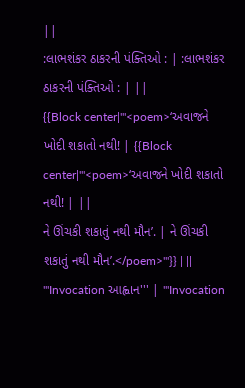||
:લાભશંકર ઠાકરની પંક્તિઓ : | :લાભશંકર ઠાકરની પંક્તિઓ : | ||
{{Block center|'''<poem>‘અવાજને ખોદી શકાતો નથી! | {{Block center|'''<poem>‘અવાજને ખોદી શકાતો નથી! | ||
ને ઊંચકી શકાતું નથી મૌન’. | ને ઊંચકી શકાતું નથી મૌન’.</poem>'''}} | ||
'''Invocation આહ્વાન''' | '''Invocation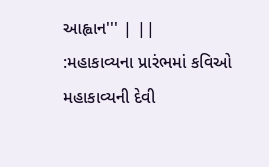આહ્વાન''' | ||
:મહાકાવ્યના પ્રારંભમાં કવિઓ મહાકાવ્યની દેવી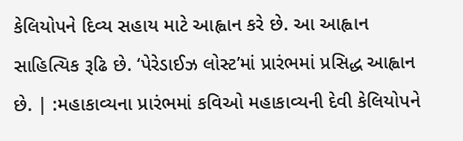કેલિયોપને દિવ્ય સહાય માટે આહ્વાન કરે છે. આ આહ્વાન સાહિત્યિક રૂઢિ છે. ‘પેરેડાઈઝ લોસ્ટ’માં પ્રારંભમાં પ્રસિદ્ધ આહ્વાન છે. | :મહાકાવ્યના પ્રારંભમાં કવિઓ મહાકાવ્યની દેવી કેલિયોપને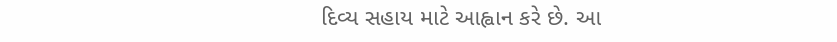દિવ્ય સહાય માટે આહ્વાન કરે છે. આ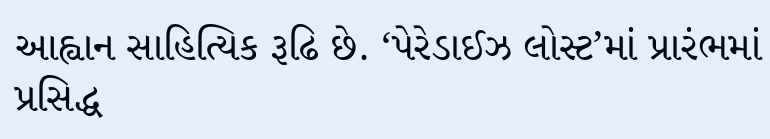આહ્વાન સાહિત્યિક રૂઢિ છે. ‘પેરેડાઈઝ લોસ્ટ’માં પ્રારંભમાં પ્રસિદ્ધ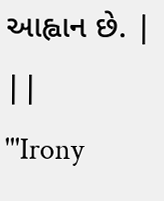આહ્વાન છે. | ||
'''Irony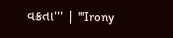વક્રતા''' | '''Irony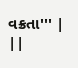વક્રતા''' | ||